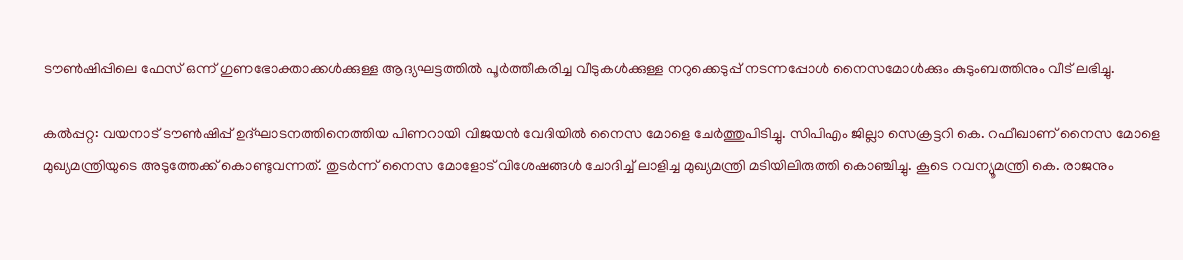ടൗണ്‍ഷിപ്പിലെ ഫേസ് ഒന്ന് ഗുണഭോക്താക്കള്‍ക്കുള്ള ആദ്യഘട്ടത്തില്‍ പൂര്‍ത്തീകരിച്ച വീടുകൾക്കുള്ള നറുക്കെടുപ്പ് നടന്നപ്പോൾ നൈസമോള്‍ക്കും കുടുംബത്തിനും വീട് ലഭിച്ചു.

കൽപ്പറ്റ: വയനാട് ടൗൺഷിപ്പ് ഉദ്ഘാടനത്തിനെത്തിയ പിണറായി വിജയൻ വേദിയിൽ നൈസ മോളെ ചേർത്തുപിടിച്ചു. സിപിഎം ജില്ലാ സെക്രട്ടറി കെ. റഫീഖാണ് നൈസ മോളെ മുഖ്യമന്ത്രിയുടെ അടുത്തേക്ക് കൊണ്ടുവന്നത്. തുടർന്ന് നൈസ മോളോട് വിശേഷങ്ങൾ ചോദിച്ച് ലാളിച്ച മുഖ്യമന്ത്രി മടിയിലിരുത്തി കൊഞ്ചിച്ചു. കൂടെ റവന്യൂമന്ത്രി കെ. രാജനും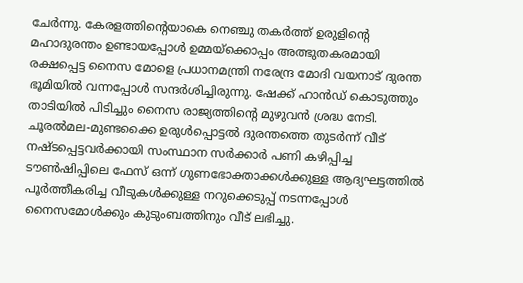ചേർന്നു. കേരളത്തിന്‍റെയാകെ നെഞ്ചു തകർത്ത് ഉരുളിന്‍റെ മഹാദുരന്തം ഉണ്ടായപ്പോൾ ഉമ്മയ്ക്കൊപ്പം അത്ഭുതകരമായി രക്ഷപ്പെട്ട നൈസ മോളെ പ്രധാനമന്ത്രി നരേന്ദ്ര മോദി വയനാട് ദുരന്ത ഭൂമിയിൽ വന്നപ്പോൾ സന്ദർശിച്ചിരുന്നു. ഷേക്ക് ഹാന്‍ഡ് കൊടുത്തും താടിയിൽ പിടിച്ചും നൈസ രാജ്യത്തിന്റെ മുഴുവൻ ശ്രദ്ധ നേടി. ചൂരല്‍മല-മുണ്ടക്കൈ ഉരുള്‍പ്പൊട്ടല്‍ ദുരന്തത്തെ തുടര്‍ന്ന് വീട് നഷ്ടപ്പെട്ടവര്‍ക്കായി സംസ്ഥാന സര്‍ക്കാര്‍ പണി കഴിപ്പിച്ച ടൗണ്‍ഷിപ്പിലെ ഫേസ് ഒന്ന് ഗുണഭോക്താക്കള്‍ക്കുള്ള ആദ്യഘട്ടത്തില്‍ പൂര്‍ത്തീകരിച്ച വീടുകൾക്കുള്ള നറുക്കെടുപ്പ് നടന്നപ്പോൾ നൈസമോള്‍ക്കും കുടുംബത്തിനും വീട് ലഭിച്ചു.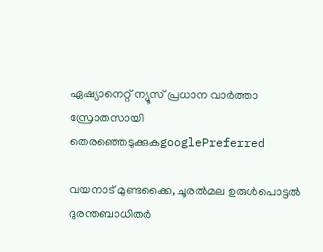ഏഷ്യാനെറ്റ് ന്യൂസ് പ്രധാന വാർത്താ സ്രോതസായി തെരഞ്ഞെടുക്കുകgooglePreferred

വയനാട് മുണ്ടക്കൈ, ചൂരൽമല ഉരുള്‍പൊട്ടൽ ദുരന്തബാധിതര്‍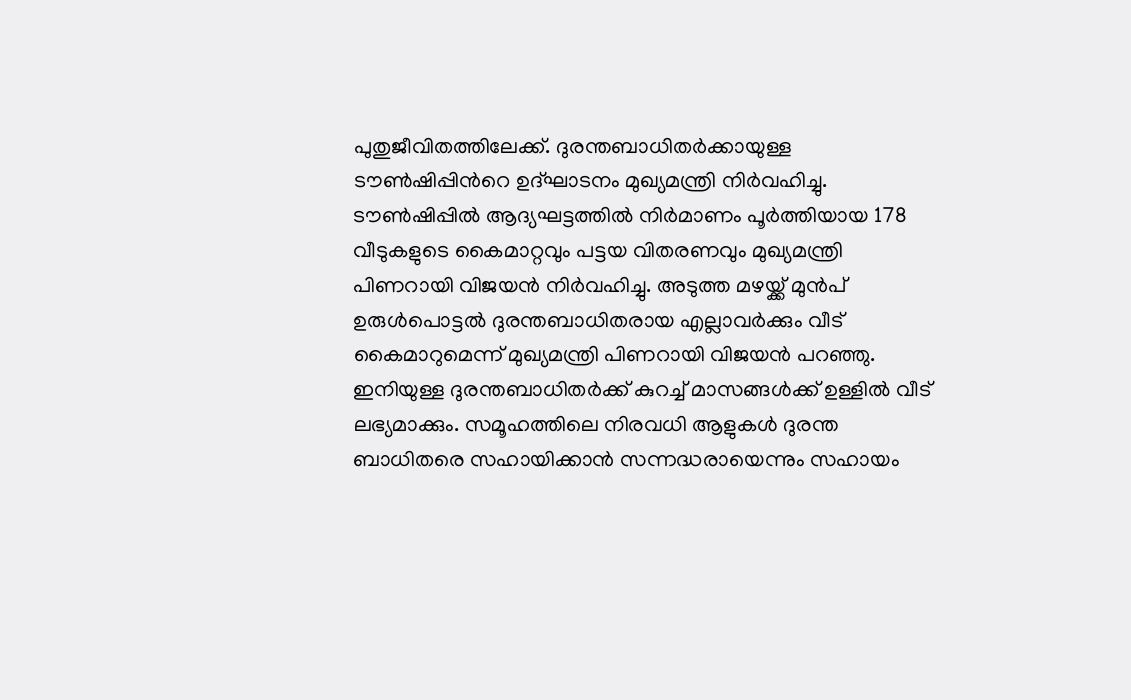പുതുജീവിതത്തിലേക്ക്. ദുരന്തബാധിതര്‍ക്കായുള്ള ടൗണ്‍ഷിപ്പിന്‍റെ ഉദ്ഘാടനം മുഖ്യമന്ത്രി നിര്‍വഹിച്ചു. ടൗണ്‍ഷിപ്പിൽ ആദ്യഘട്ടത്തിൽ നിര്‍മാണം പൂര്‍ത്തിയായ 178 വീടുകളുടെ കൈമാറ്റവും പട്ടയ വിതരണവും മുഖ്യമന്ത്രി പിണറായി വിജയൻ നിര്‍വഹിച്ചു. അടുത്ത മഴയ്ക്ക് മുന്‍പ് ഉരുള്‍പൊട്ടൽ ദുരന്തബാധിതരായ എല്ലാവര്‍ക്കും വീട് കൈമാറുമെന്ന് മുഖ്യമന്ത്രി പിണറായി വിജയൻ പറഞ്ഞു. ഇനിയുള്ള ദുരന്തബാധിതർക്ക് കുറച്ച് മാസങ്ങൾക്ക് ഉള്ളിൽ വീട് ലഭ്യമാക്കും. സമൂഹത്തിലെ നിരവധി ആളുകൾ ദുരന്ത ബാധിതരെ സഹായിക്കാൻ സന്നദ്ധരായെന്നും സഹായം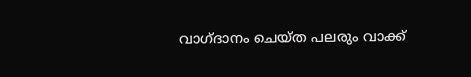വാഗ്ദാനം ചെയ്ത പലരും വാക്ക്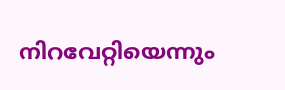നിറവേറ്റിയെന്നും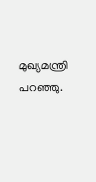മുഖ്യമന്ത്രി പറഞ്ഞു.